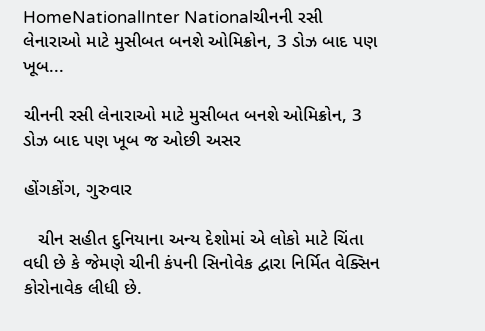HomeNationalInter Nationalચીનની રસી લેનારાઓ માટે મુસીબત બનશે ઓમિક્રોન, 3 ડોઝ બાદ પણ ખૂબ...

ચીનની રસી લેનારાઓ માટે મુસીબત બનશે ઓમિક્રોન, 3 ડોઝ બાદ પણ ખૂબ જ ઓછી અસર

હોંગકોંગ, ગુરુવાર

   ચીન સહીત દુનિયાના અન્ય દેશોમાં એ લોકો માટે ચિંતા વધી છે કે જેમણે ચીની કંપની સિનોવેક દ્વારા નિર્મિત વેક્સિન કોરોનાવેક લીધી છે.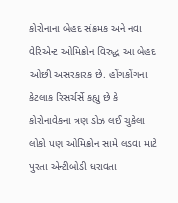કોરોનાના બેહદ સંક્રમક અને નવા વેરિએન્ટ ઓમિક્રોન વિરુદ્ધ આ બેહદ ઓછી અસરકારક છે. હોંગકોંગના કેટલાક રિસર્ચર્સે કહ્યુ છે કે કોરોનાવેકના ત્રણ ડોઝ લઈ ચુકેલા લોકો પણ ઓમિક્રોન સામે લડવા માટે પુરતા એન્ટીબોડી ધરાવતા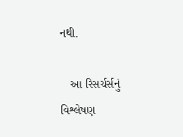નથી.

   આ રિસર્ચર્સનું વિશ્લેષણ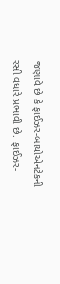જણાવે છે કે ફાઈઝર-બાયોએનટેકની રસી વધારે પ્રભાવી છે. ફાઈઝર-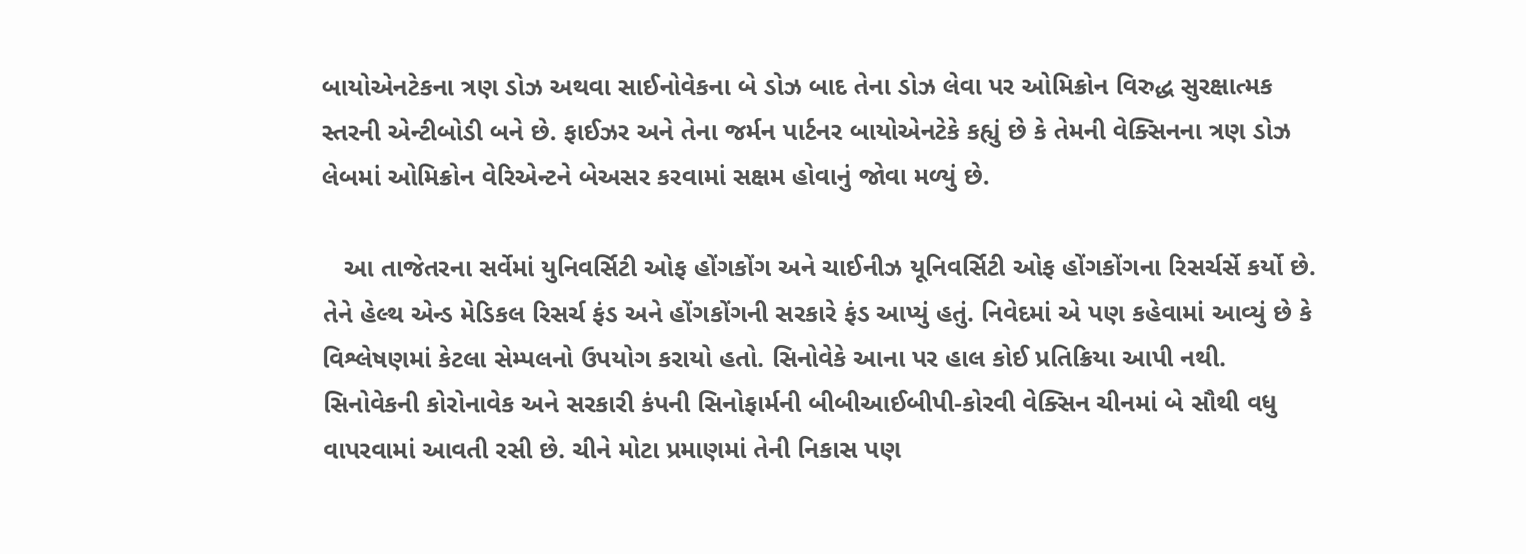બાયોએનટેકના ત્રણ ડોઝ અથવા સાઈનોવેકના બે ડોઝ બાદ તેના ડોઝ લેવા પર ઓમિક્રોન વિરુદ્ધ સુરક્ષાત્મક સ્તરની એન્ટીબોડી બને છે. ફાઈઝર અને તેના જર્મન પાર્ટનર બાયોએનટેકે કહ્યું છે કે તેમની વેક્સિનના ત્રણ ડોઝ લેબમાં ઓમિક્રોન વેરિએન્ટને બેઅસર કરવામાં સક્ષમ હોવાનું જોવા મળ્યું છે.

   આ તાજેતરના સર્વેમાં યુનિવર્સિટી ઓફ હોંગકોંગ અને ચાઈનીઝ યૂનિવર્સિટી ઓફ હોંગકોંગના રિસર્ચર્સે કર્યો છે. તેને હેલ્થ એન્ડ મેડિકલ રિસર્ચ ફંડ અને હોંગકોંગની સરકારે ફંડ આપ્યું હતું. નિવેદમાં એ પણ કહેવામાં આવ્યું છે કે વિશ્લેષણમાં કેટલા સેમ્પલનો ઉપયોગ કરાયો હતો. સિનોવેકે આના પર હાલ કોઈ પ્રતિક્રિયા આપી નથી. સિનોવેકની કોરોનાવેક અને સરકારી કંપની સિનોફાર્મની બીબીઆઈબીપી-કોરવી વેક્સિન ચીનમાં બે સૌથી વધુ વાપરવામાં આવતી રસી છે. ચીને મોટા પ્રમાણમાં તેની નિકાસ પણ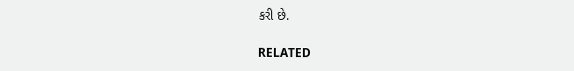કરી છે.

RELATED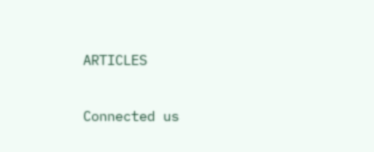ARTICLES

Connected us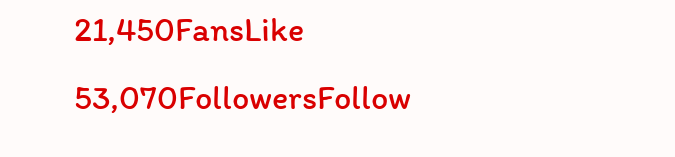21,450FansLike
53,070FollowersFollow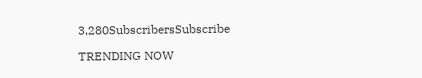3,280SubscribersSubscribe

TRENDING NOW